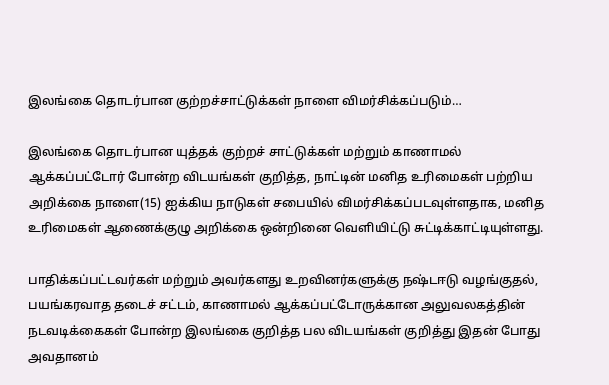இலங்கை தொடர்பான குற்றச்சாட்டுக்கள் நாளை விமர்சிக்கப்படும்…

இலங்கை தொடர்பான யுத்தக் குற்றச் சாட்டுக்கள் மற்றும் காணாமல் ஆக்கப்பட்டோர் போன்ற விடயங்கள் குறித்த, நாட்டின் மனித உரிமைகள் பற்றிய அறிக்கை நாளை(15) ஐக்கிய நாடுகள் சபையில் விமர்சிக்கப்படவுள்ளதாக, மனித உரிமைகள் ஆணைக்குழு அறிக்கை ஒன்றினை வெளியிட்டு சுட்டிக்காட்டியுள்ளது.

பாதிக்கப்பட்டவர்கள் மற்றும் அவர்களது உறவினர்களுக்கு நஷ்டஈடு வழங்குதல், பயங்கரவாத தடைச் சட்டம், காணாமல் ஆக்கப்பட்டோருக்கான அலுவலகத்தின் நடவடிக்கைகள் போன்ற இலங்கை குறித்த பல விடயங்கள் குறித்து இதன் போது அவதானம்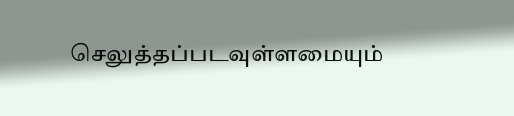செலுத்தப்படவுள்ளமையும்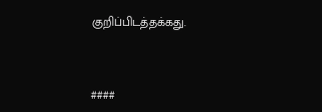குறிப்பிடத்தக்கது.



####